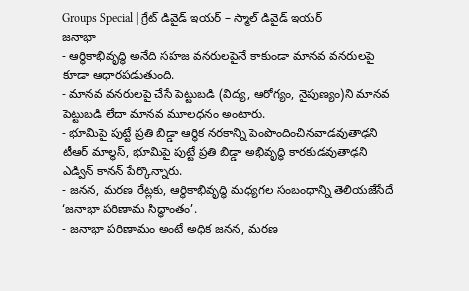Groups Special | గ్రేట్ డివైడ్ ఇయర్ – స్మాల్ డివైడ్ ఇయర్
జనాభా
- ఆర్థికాభివృద్ధి అనేది సహజ వనరులపైనే కాకుండా మానవ వనరులపై కూడా ఆధారపడుతుంది.
- మానవ వనరులపై చేసే పెట్టుబడి (విద్య, ఆరోగ్యం, నైపుణ్యం)ని మానవ పెట్టుబడి లేదా మానవ మూలధనం అంటారు.
- భూమిపై పుట్టే ప్రతి బిడ్డా ఆర్థిక నరకాన్ని పెంపొందించినవాడవుతాఢని టీఆర్ మాల్థస్, భూమిపై పుట్టే ప్రతి బిడ్డా అభివృద్ధి కారకుడవుతాఢని ఎడ్విన్ కానన్ పేర్కొన్నారు.
- జనన, మరణ రేట్లకు, ఆర్థికాభివృద్ధి మధ్యగల సంబంధాన్ని తెలియజేసేదే ‘జనాభా పరిణామ సిద్ధాంతం’.
- జనాభా పరిణామం అంటే అధిక జనన, మరణ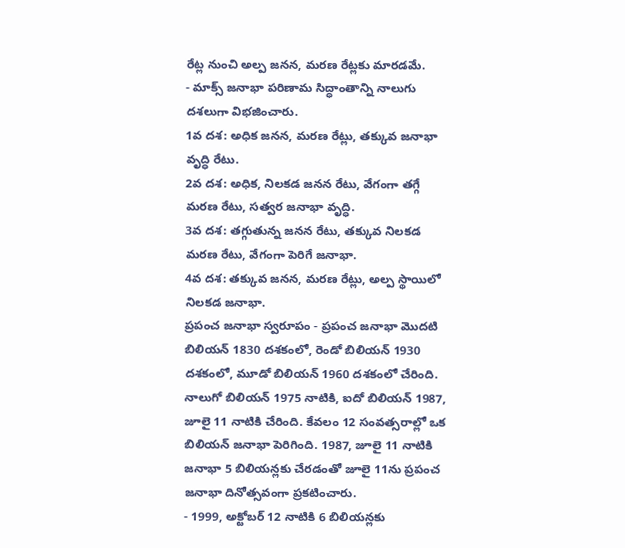రేట్ల నుంచి అల్ప జనన, మరణ రేట్లకు మారడమే.
- మాక్స్ జనాభా పరిణామ సిద్ధాంతాన్ని నాలుగు దశలుగా విభజించారు.
1వ దశ: అధిక జనన, మరణ రేట్లు, తక్కువ జనాభా వృద్ధి రేటు.
2వ దశ: అధిక, నిలకడ జనన రేటు, వేగంగా తగ్గే మరణ రేటు, సత్వర జనాభా వృద్ధి.
3వ దశ: తగ్గుతున్న జనన రేటు, తక్కువ నిలకడ మరణ రేటు, వేగంగా పెరిగే జనాభా.
4వ దశ: తక్కువ జనన, మరణ రేట్లు, అల్ప స్థాయిలో నిలకడ జనాభా.
ప్రపంచ జనాభా స్వరూపం - ప్రపంచ జనాభా మొదటి బిలియన్ 1830 దశకంలో, రెండో బిలియన్ 1930 దశకంలో, మూడో బిలియన్ 1960 దశకంలో చేరింది. నాలుగో బిలియన్ 1975 నాటికి, ఐదో బిలియన్ 1987, జూలై 11 నాటికి చేరింది. కేవలం 12 సంవత్సరాల్లో ఒక బిలియన్ జనాభా పెరిగింది. 1987, జూలై 11 నాటికి జనాభా 5 బిలియన్లకు చేరడంతో జూలై 11ను ప్రపంచ జనాభా దినోత్సవంగా ప్రకటించారు.
- 1999, అక్టోబర్ 12 నాటికి 6 బిలియన్లకు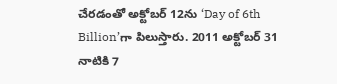చేరడంతో అక్టోబర్ 12ను ‘Day of 6th Billion’గా పిలుస్తారు. 2011 అక్టోబర్ 31 నాటికి 7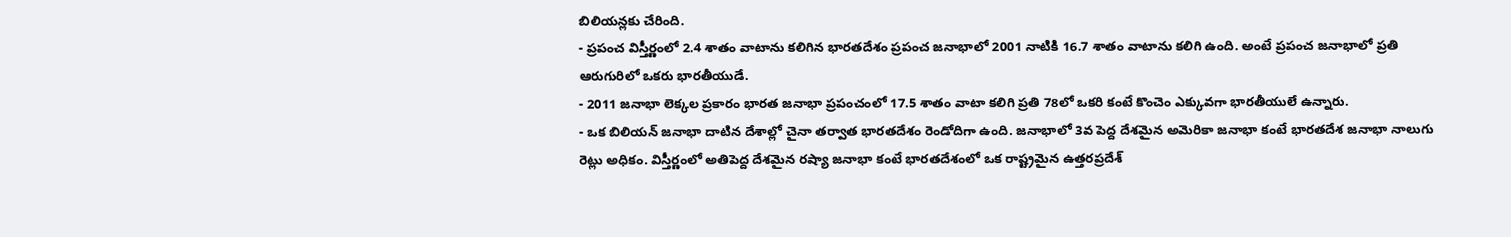బిలియన్లకు చేరింది.
- ప్రపంచ విస్తీర్ణంలో 2.4 శాతం వాటాను కలిగిన భారతదేశం ప్రపంచ జనాభాలో 2001 నాటికి 16.7 శాతం వాటాను కలిగి ఉంది. అంటే ప్రపంచ జనాభాలో ప్రతి ఆరుగురిలో ఒకరు భారతీయుడే.
- 2011 జనాభా లెక్కల ప్రకారం భారత జనాభా ప్రపంచంలో 17.5 శాతం వాటా కలిగి ప్రతి 78లో ఒకరి కంటే కొంచెం ఎక్కువగా భారతీయులే ఉన్నారు.
- ఒక బిలియన్ జనాభా దాటిన దేశాల్లో చైనా తర్వాత భారతదేశం రెండోదిగా ఉంది. జనాభాలో 3వ పెద్ద దేశమైన అమెరికా జనాభా కంటే భారతదేశ జనాభా నాలుగు రెట్లు అధికం. విస్తీర్ణంలో అతిపెద్ద దేశమైన రష్యా జనాభా కంటే భారతదేశంలో ఒక రాష్ట్రమైన ఉత్తరప్రదేశ్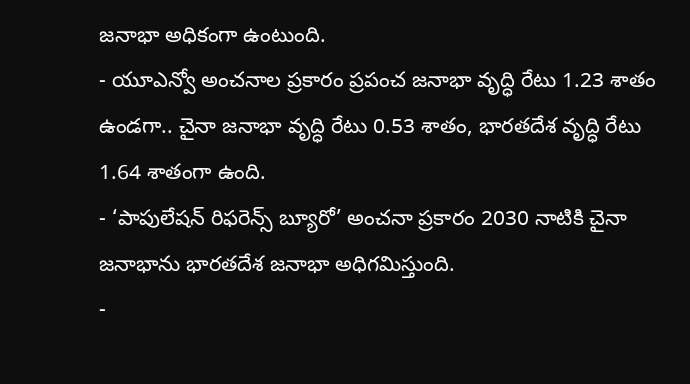జనాభా అధికంగా ఉంటుంది.
- యూఎన్వో అంచనాల ప్రకారం ప్రపంచ జనాభా వృద్ధి రేటు 1.23 శాతం ఉండగా.. చైనా జనాభా వృద్ధి రేటు 0.53 శాతం, భారతదేశ వృద్ధి రేటు 1.64 శాతంగా ఉంది.
- ‘పాపులేషన్ రిఫరెన్స్ బ్యూరో’ అంచనా ప్రకారం 2030 నాటికి చైనా జనాభాను భారతదేశ జనాభా అధిగమిస్తుంది.
-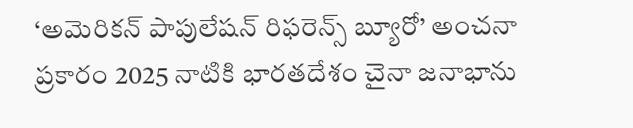‘అమెరికన్ పాపులేషన్ రిఫరెన్స్ బ్యూరో’ అంచనా ప్రకారం 2025 నాటికి భారతదేశం చైనా జనాభాను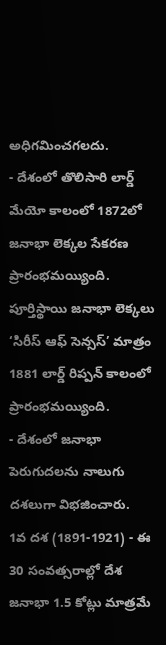అధిగమించగలదు.
- దేశంలో తొలిసారి లార్డ్ మేయో కాలంలో 1872లో జనాభా లెక్కల సేకరణ ప్రారంభమయ్యింది. పూర్తిస్థాయి జనాభా లెక్కలు ‘సిరీస్ ఆఫ్ సెన్సస్’ మాత్రం 1881 లార్డ్ రిప్పన్ కాలంలో ప్రారంభమయ్యింది.
- దేశంలో జనాభా పెరుగుదలను నాలుగు దశలుగా విభజించారు.
1వ దశ (1891-1921) - ఈ 30 సంవత్సరాల్లో దేశ జనాభా 1.5 కోట్లు మాత్రమే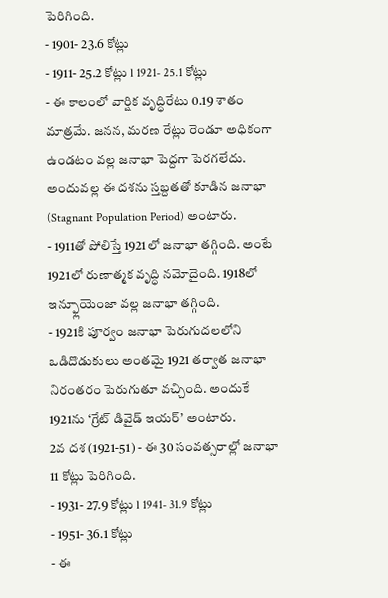పెరిగింది.
- 1901- 23.6 కోట్లు
- 1911- 25.2 కోట్లు l 1921- 25.1 కోట్లు
- ఈ కాలంలో వార్షిక వృద్ధిరేటు 0.19 శాతం మాత్రమే. జనన, మరణ రేట్లు రెండూ అధికంగా ఉండటం వల్ల జనాభా పెద్దగా పెరగలేదు. అందువల్ల ఈ దశను స్తబ్దతతో కూడిన జనాభా (Stagnant Population Period) అంటారు.
- 1911తో పోలిస్తే 1921లో జనాభా తగ్గింది. అంటే 1921లో రుణాత్మక వృద్ధి నమోదైంది. 1918లో ఇన్ఫ్లూయెంజా వల్ల జనాభా తగ్గింది.
- 1921కి పూర్వం జనాభా పెరుగుదలలోని ఒడిదొడుకులు అంతమై 1921 తర్వాత జనాభా నిరంతరం పెరుగుతూ వచ్చింది. అందుకే 1921ను ‘గ్రేట్ డివైడ్ ఇయర్’ అంటారు.
2వ దశ (1921-51) - ఈ 30 సంవత్సరాల్లో జనాభా 11 కోట్లు పెరిగింది.
- 1931- 27.9 కోట్లు l 1941- 31.9 కోట్లు
- 1951- 36.1 కోట్లు
- ఈ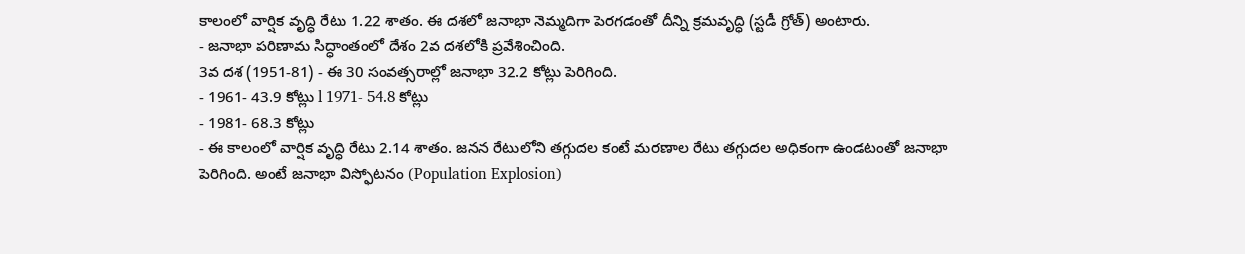కాలంలో వార్షిక వృద్ధి రేటు 1.22 శాతం. ఈ దశలో జనాభా నెమ్మదిగా పెరగడంతో దీన్ని క్రమవృద్ధి (స్టడీ గ్రోత్) అంటారు.
- జనాభా పరిణామ సిద్ధాంతంలో దేశం 2వ దశలోకి ప్రవేశించింది.
3వ దశ (1951-81) - ఈ 30 సంవత్సరాల్లో జనాభా 32.2 కోట్లు పెరిగింది.
- 1961- 43.9 కోట్లు l 1971- 54.8 కోట్లు
- 1981- 68.3 కోట్లు
- ఈ కాలంలో వార్షిక వృద్ధి రేటు 2.14 శాతం. జనన రేటులోని తగ్గుదల కంటే మరణాల రేటు తగ్గుదల అధికంగా ఉండటంతో జనాభా పెరిగింది. అంటే జనాభా విస్ఫోటనం (Population Explosion)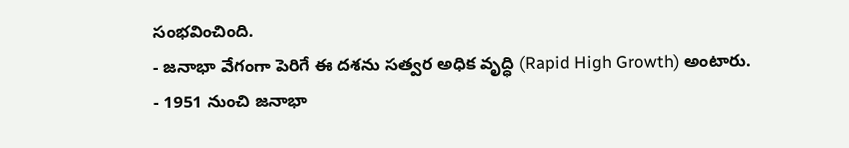సంభవించింది.
- జనాభా వేగంగా పెరిగే ఈ దశను సత్వర అధిక వృద్ధి (Rapid High Growth) అంటారు.
- 1951 నుంచి జనాభా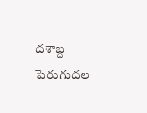దశాబ్ద పెరుగుదల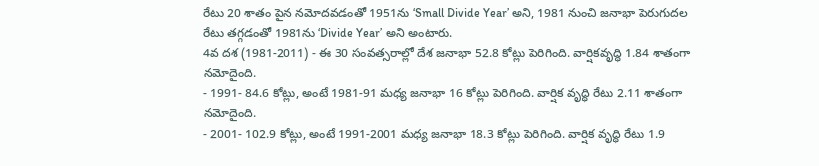రేటు 20 శాతం పైన నమోదవడంతో 1951ను ‘Small Divide Year’ అని, 1981 నుంచి జనాభా పెరుగుదల రేటు తగ్గడంతో 1981ను ‘Divide Year’ అని అంటారు.
4వ దశ (1981-2011) - ఈ 30 సంవత్సరాల్లో దేశ జనాభా 52.8 కోట్లు పెరిగింది. వార్షికవృద్ధి 1.84 శాతంగా నమోదైంది.
- 1991- 84.6 కోట్లు, అంటే 1981-91 మధ్య జనాభా 16 కోట్లు పెరిగింది. వార్షిక వృద్ధి రేటు 2.11 శాతంగా నమోదైంది.
- 2001- 102.9 కోట్లు, అంటే 1991-2001 మధ్య జనాభా 18.3 కోట్లు పెరిగింది. వార్షిక వృద్ధి రేటు 1.9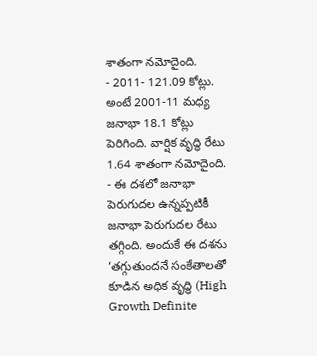శాతంగా నమోదైంది.
- 2011- 121.09 కోట్లు. అంటే 2001-11 మధ్య జనాభా 18.1 కోట్లు పెరిగింది. వార్షిక వృద్ధి రేటు 1.64 శాతంగా నమోదైంది.
- ఈ దశలో జనాభా పెరుగుదల ఉన్నప్పటికీ జనాభా పెరుగుదల రేటు తగ్గింది. అందుకే ఈ దశను ‘తగ్గుతుందనే సంకేతాలతో కూడిన అధిక వృద్ధి (High Growth Definite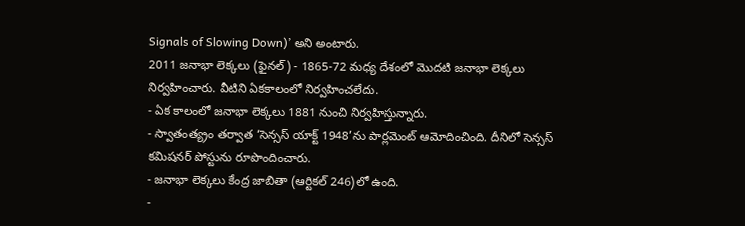Signals of Slowing Down)’ అని అంటారు.
2011 జనాభా లెక్కలు (ఫైనల్) - 1865-72 మధ్య దేశంలో మొదటి జనాభా లెక్కలు నిర్వహించారు. వీటిని ఏకకాలంలో నిర్వహించలేదు.
- ఏక కాలంలో జనాభా లెక్కలు 1881 నుంచి నిర్వహిస్తున్నారు.
- స్వాతంత్య్రం తర్వాత ‘సెన్సస్ యాక్ట్ 1948’ను పార్లమెంట్ ఆమోదించింది. దీనిలో సెన్సస్ కమిషనర్ పోస్టును రూపొందించారు.
- జనాభా లెక్కలు కేంద్ర జాబితా (ఆర్టికల్ 246)లో ఉంది.
-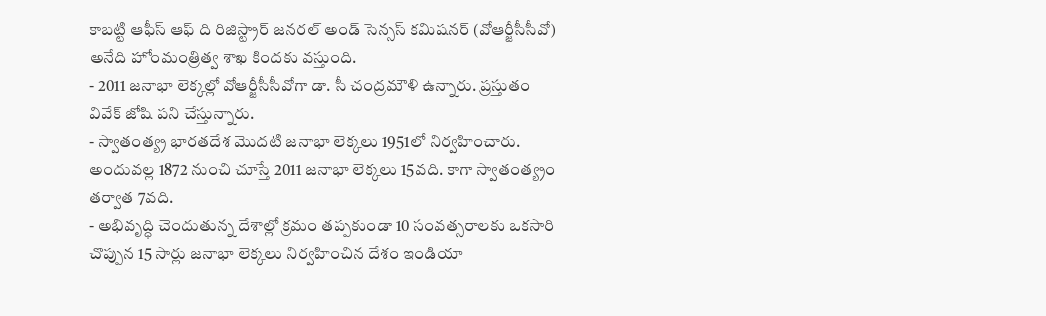కాబట్టి ఆఫీస్ ఆఫ్ ది రిజిస్ట్రార్ జనరల్ అండ్ సెన్సస్ కమిషనర్ (వోఆర్జీసీసీవో) అనేది హోంమంత్రిత్వ శాఖ కిందకు వస్తుంది.
- 2011 జనాభా లెక్కల్లో వోఆర్జీసీసీవోగా డా. సీ చంద్రమౌళి ఉన్నారు. ప్రస్తుతం వివేక్ జోషి పని చేస్తున్నారు.
- స్వాతంత్య్ర భారతదేశ మొదటి జనాభా లెక్కలు 1951లో నిర్వహించారు. అందువల్ల 1872 నుంచి చూస్తే 2011 జనాభా లెక్కలు 15వది. కాగా స్వాతంత్య్రం తర్వాత 7వది.
- అభివృద్ధి చెందుతున్న దేశాల్లో క్రమం తప్పకుండా 10 సంవత్సరాలకు ఒకసారి చొప్పున 15 సార్లు జనాభా లెక్కలు నిర్వహించిన దేశం ఇండియా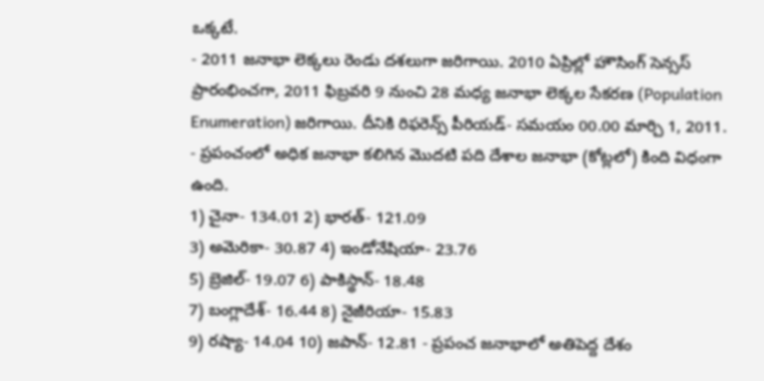ఒక్కటే.
- 2011 జనాభా లెక్కలు రెండు దశలుగా జరిగాయి. 2010 ఏప్రిల్లో హౌసింగ్ సెన్సస్ ప్రారంభించగా, 2011 ఫిబ్రవరి 9 నుంచి 28 మధ్య జనాభా లెక్కల సేకరణ (Population Enumeration) జరిగాయి. దీనికి రిఫరెన్స్ పీరియడ్- సమయం 00.00 మార్చి 1, 2011.
- ప్రపంచంలో అధిక జనాభా కలిగిన మొదటి పది దేశాల జనాభా (కోట్లలో) కింది విధంగా ఉంది.
1) చైనా- 134.01 2) భారత్- 121.09
3) అమెరికా- 30.87 4) ఇండోనేషియా- 23.76
5) బ్రెజిల్- 19.07 6) పాకిస్థాన్- 18.48
7) బంగ్లాదేశ్- 16.44 8) నైజీరియా- 15.83
9) రష్యా- 14.04 10) జపాన్- 12.81 - ప్రపంచ జనాభాలో అతిపెద్ద దేశం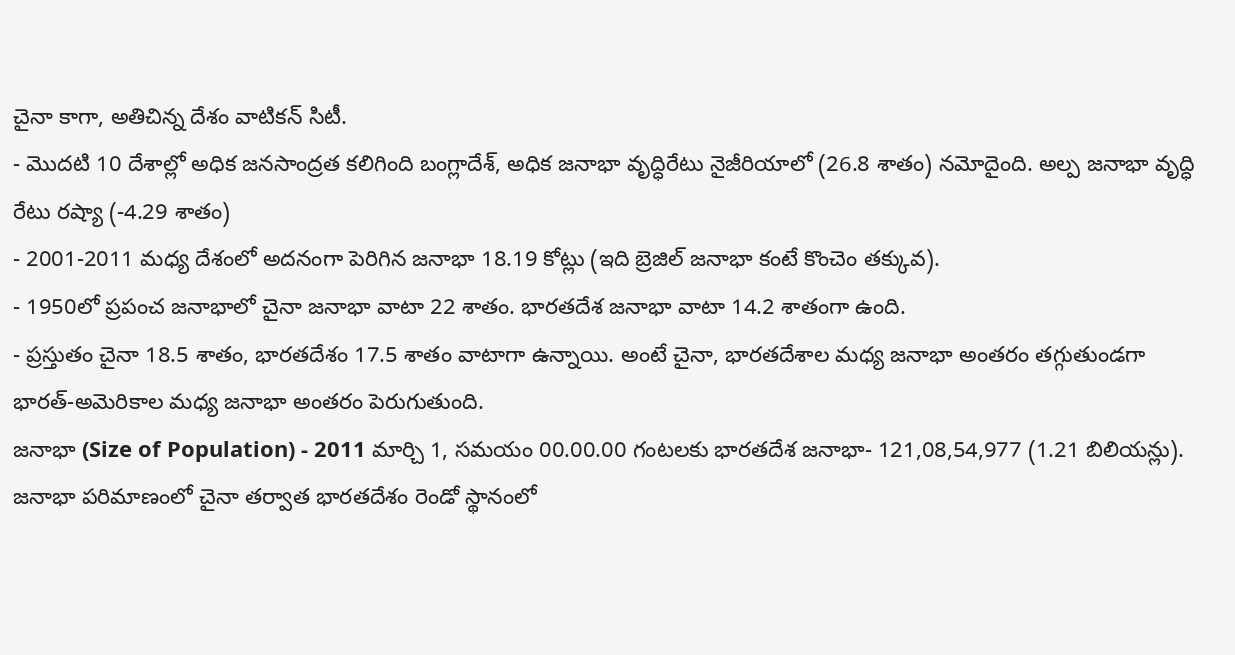చైనా కాగా, అతిచిన్న దేశం వాటికన్ సిటీ.
- మొదటి 10 దేశాల్లో అధిక జనసాంద్రత కలిగింది బంగ్లాదేశ్, అధిక జనాభా వృద్ధిరేటు నైజీరియాలో (26.8 శాతం) నమోదైంది. అల్ప జనాభా వృద్ధి రేటు రష్యా (-4.29 శాతం)
- 2001-2011 మధ్య దేశంలో అదనంగా పెరిగిన జనాభా 18.19 కోట్లు (ఇది బ్రెజిల్ జనాభా కంటే కొంచెం తక్కువ).
- 1950లో ప్రపంచ జనాభాలో చైనా జనాభా వాటా 22 శాతం. భారతదేశ జనాభా వాటా 14.2 శాతంగా ఉంది.
- ప్రస్తుతం చైనా 18.5 శాతం, భారతదేశం 17.5 శాతం వాటాగా ఉన్నాయి. అంటే చైనా, భారతదేశాల మధ్య జనాభా అంతరం తగ్గుతుండగా భారత్-అమెరికాల మధ్య జనాభా అంతరం పెరుగుతుంది.
జనాభా (Size of Population) - 2011 మార్చి 1, సమయం 00.00.00 గంటలకు భారతదేశ జనాభా- 121,08,54,977 (1.21 బిలియన్లు). జనాభా పరిమాణంలో చైనా తర్వాత భారతదేశం రెండో స్థానంలో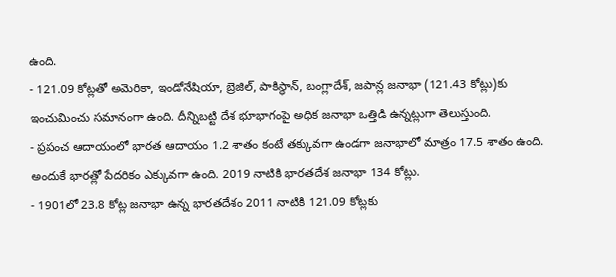ఉంది.
- 121.09 కోట్లతో అమెరికా, ఇండోనేషియా, బ్రెజిల్, పాకిస్థాన్, బంగ్లాదేశ్, జపాన్ల జనాభా (121.43 కోట్లు)కు ఇంచుమించు సమానంగా ఉంది. దీన్నిబట్టి దేశ భూభాగంపై అధిక జనాభా ఒత్తిడి ఉన్నట్లుగా తెలుస్తుంది.
- ప్రపంచ ఆదాయంలో భారత ఆదాయం 1.2 శాతం కంటే తక్కువగా ఉండగా జనాభాలో మాత్రం 17.5 శాతం ఉంది. అందుకే భారత్లో పేదరికం ఎక్కువగా ఉంది. 2019 నాటికి భారతదేశ జనాభా 134 కోట్లు.
- 1901లో 23.8 కోట్ల జనాభా ఉన్న భారతదేశం 2011 నాటికి 121.09 కోట్లకు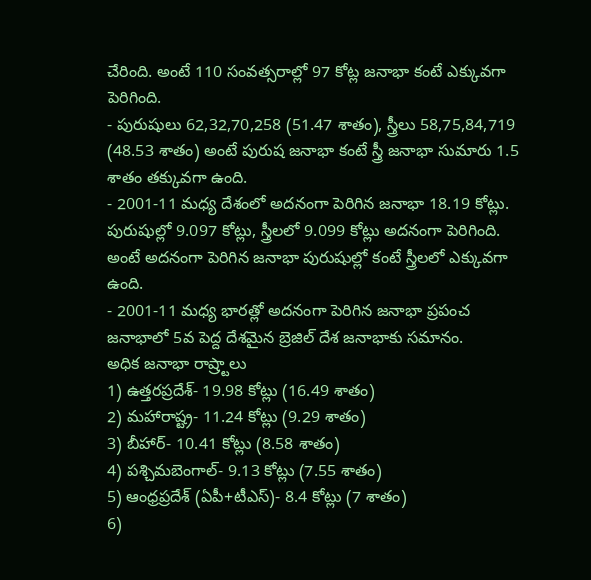చేరింది. అంటే 110 సంవత్సరాల్లో 97 కోట్ల జనాభా కంటే ఎక్కువగా పెరిగింది.
- పురుషులు 62,32,70,258 (51.47 శాతం), స్త్రీలు 58,75,84,719 (48.53 శాతం) అంటే పురుష జనాభా కంటే స్త్రీ జనాభా సుమారు 1.5 శాతం తక్కువగా ఉంది.
- 2001-11 మధ్య దేశంలో అదనంగా పెరిగిన జనాభా 18.19 కోట్లు. పురుషుల్లో 9.097 కోట్లు, స్త్రీలలో 9.099 కోట్లు అదనంగా పెరిగింది. అంటే అదనంగా పెరిగిన జనాభా పురుషుల్లో కంటే స్త్రీలలో ఎక్కువగా ఉంది.
- 2001-11 మధ్య భారత్లో అదనంగా పెరిగిన జనాభా ప్రపంచ జనాభాలో 5వ పెద్ద దేశమైన బ్రెజిల్ దేశ జనాభాకు సమానం.
అధిక జనాభా రాష్ర్టాలు
1) ఉత్తరప్రదేశ్- 19.98 కోట్లు (16.49 శాతం)
2) మహారాష్ట్ర- 11.24 కోట్లు (9.29 శాతం)
3) బీహార్- 10.41 కోట్లు (8.58 శాతం)
4) పశ్చిమబెంగాల్- 9.13 కోట్లు (7.55 శాతం)
5) ఆంధ్రప్రదేశ్ (ఏపీ+టీఎస్)- 8.4 కోట్లు (7 శాతం)
6)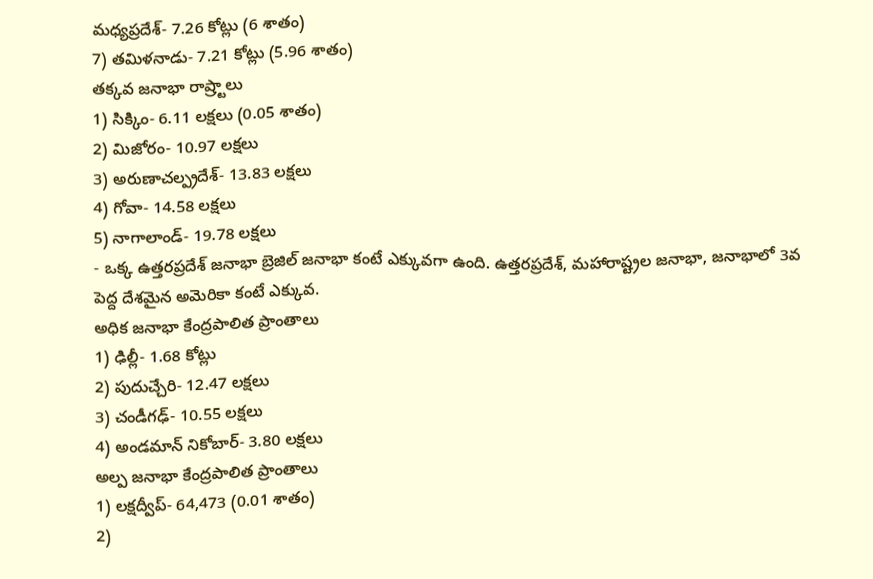మధ్యప్రదేశ్- 7.26 కోట్లు (6 శాతం)
7) తమిళనాడు- 7.21 కోట్లు (5.96 శాతం)
తక్కవ జనాభా రాష్ర్టాలు
1) సిక్కిం- 6.11 లక్షలు (0.05 శాతం)
2) మిజోరం- 10.97 లక్షలు
3) అరుణాచల్ప్రదేశ్- 13.83 లక్షలు
4) గోవా- 14.58 లక్షలు
5) నాగాలాండ్- 19.78 లక్షలు
- ఒక్క ఉత్తరప్రదేశ్ జనాభా బ్రెజిల్ జనాభా కంటే ఎక్కువగా ఉంది. ఉత్తరప్రదేశ్, మహారాష్ట్రల జనాభా, జనాభాలో 3వ పెద్ద దేశమైన అమెరికా కంటే ఎక్కువ.
అధిక జనాభా కేంద్రపాలిత ప్రాంతాలు
1) ఢిల్లీ- 1.68 కోట్లు
2) పుదుచ్చేరి- 12.47 లక్షలు
3) చండీగఢ్- 10.55 లక్షలు
4) అండమాన్ నికోబార్- 3.80 లక్షలు
అల్ప జనాభా కేంద్రపాలిత ప్రాంతాలు
1) లక్షద్వీప్- 64,473 (0.01 శాతం)
2)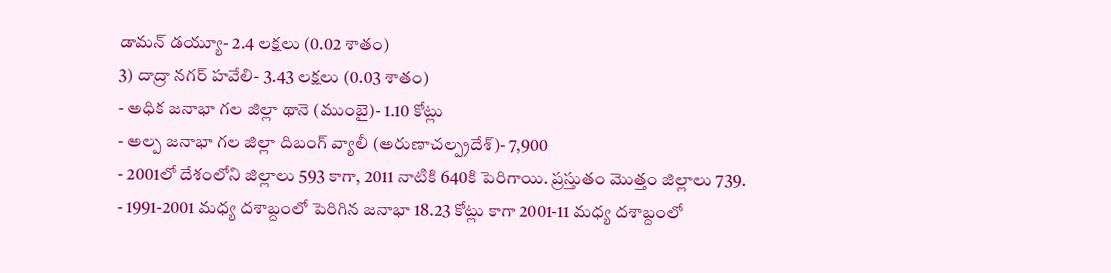డామన్ డయ్యూ- 2.4 లక్షలు (0.02 శాతం)
3) దాద్రా నగర్ హవేలి- 3.43 లక్షలు (0.03 శాతం)
- అధిక జనాభా గల జిల్లా థానె (ముంబై)- 1.10 కోట్లు
- అల్ప జనాభా గల జిల్లా దిబంగ్ వ్యాలీ (అరుణాచల్ప్రదేశ్)- 7,900
- 2001లో దేశంలోని జిల్లాలు 593 కాగా, 2011 నాటికి 640కి పెరిగాయి. ప్రస్తుతం మొత్తం జిల్లాలు 739.
- 1991-2001 మధ్య దశాబ్దంలో పెరిగిన జనాభా 18.23 కోట్లు కాగా 2001-11 మధ్య దశాబ్దంలో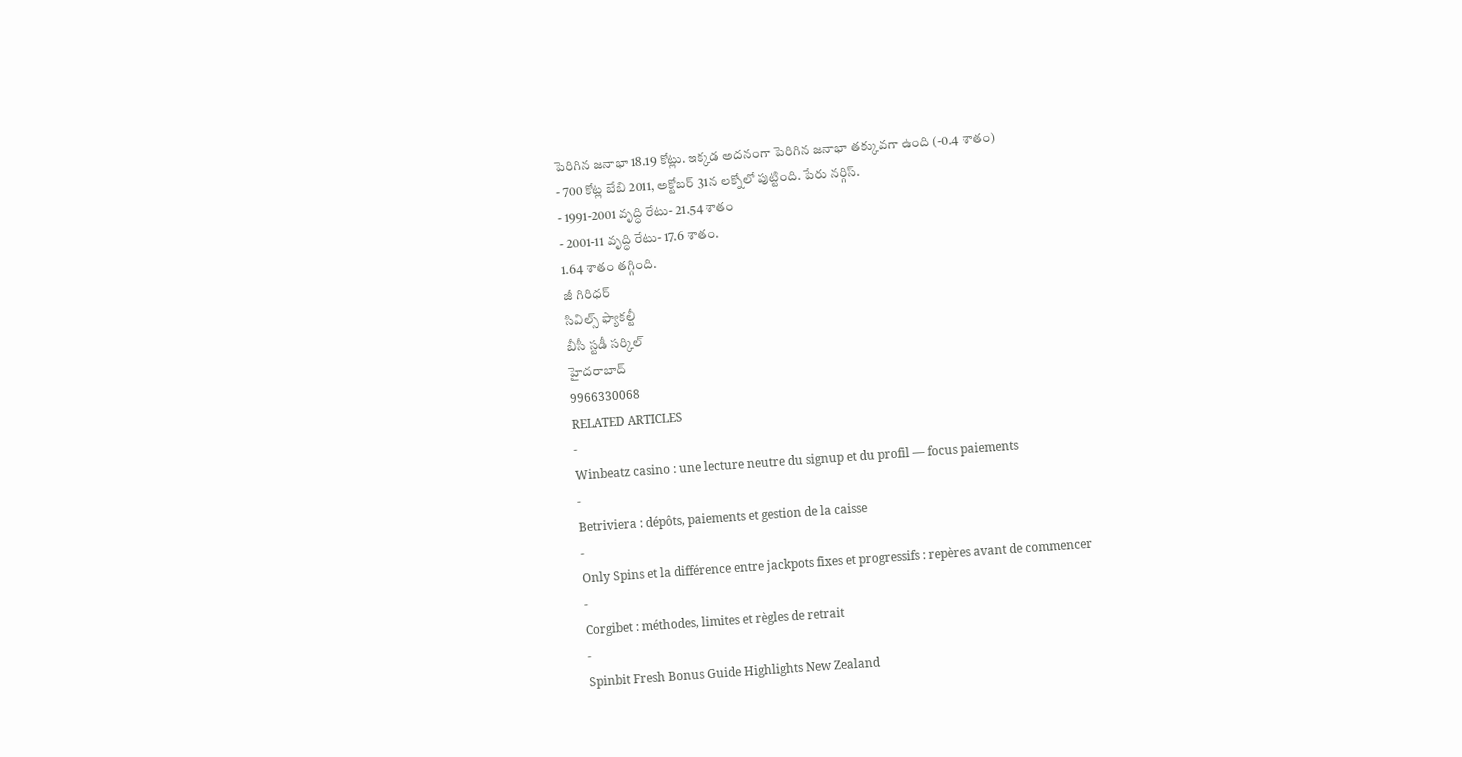పెరిగిన జనాభా 18.19 కోట్లు. ఇక్కడ అదనంగా పెరిగిన జనాభా తక్కువగా ఉంది (-0.4 శాతం)
- 700 కోట్ల బేబి 2011, అక్టోబర్ 31న లక్నోలో పుట్టింది. పేరు నర్గిస్.
- 1991-2001 వృద్ధి రేటు- 21.54 శాతం
- 2001-11 వృద్ధి రేటు- 17.6 శాతం.
1.64 శాతం తగ్గింది.
జీ గిరిధర్
సివిల్స్ ఫ్యాకల్టీ
బీసీ స్టడీ సర్కిల్
హైదరాబాద్
9966330068
RELATED ARTICLES
-
Winbeatz casino : une lecture neutre du signup et du profil — focus paiements
-
Betriviera : dépôts, paiements et gestion de la caisse
-
Only Spins et la différence entre jackpots fixes et progressifs : repères avant de commencer
-
Corgibet : méthodes, limites et règles de retrait
-
Spinbit Fresh Bonus Guide Highlights New Zealand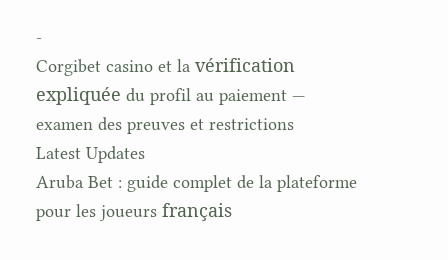-
Corgibet casino et la vérification expliquée du profil au paiement — examen des preuves et restrictions
Latest Updates
Aruba Bet : guide complet de la plateforme pour les joueurs français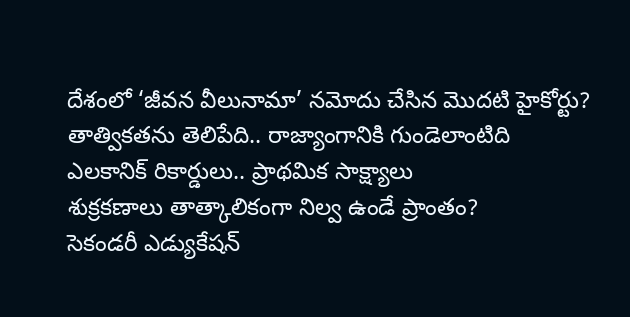దేశంలో ‘జీవన వీలునామా’ నమోదు చేసిన మొదటి హైకోర్టు?
తాత్వికతను తెలిపేది.. రాజ్యాంగానికి గుండెలాంటిది
ఎలకానిక్ రికార్డులు.. ప్రాథమిక సాక్ష్యాలు
శుక్రకణాలు తాత్కాలికంగా నిల్వ ఉండే ప్రాంతం?
సెకండరీ ఎడ్యుకేషన్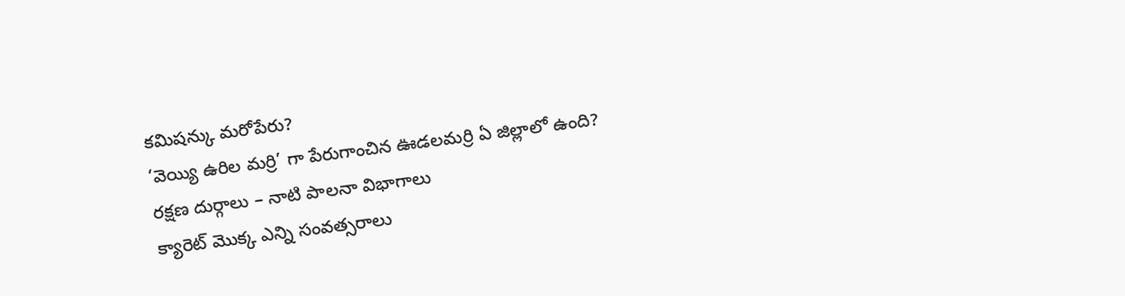కమిషన్కు మరోపేరు?
‘వెయ్యి ఉరిల మర్రి’ గా పేరుగాంచిన ఊడలమర్రి ఏ జిల్లాలో ఉంది?
రక్షణ దుర్గాలు – నాటి పాలనా విభాగాలు
క్యారెట్ మొక్క ఎన్ని సంవత్సరాలు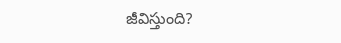జీవిస్తుంది?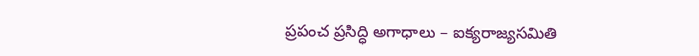ప్రపంచ ప్రసిద్ధి అగాధాలు – ఐక్యరాజ్యసమితి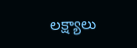లక్ష్యాలు